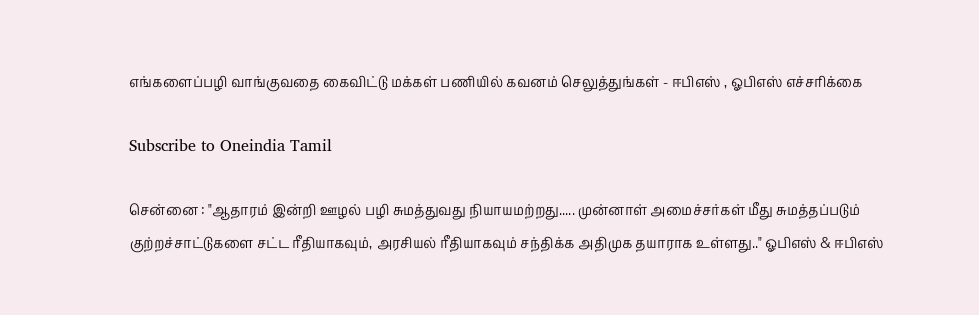எங்களைப்பழி வாங்குவதை கைவிட்டு மக்கள் பணியில் கவனம் செலுத்துங்கள் - ஈபிஎஸ் , ஓபிஎஸ் எச்சரிக்கை

Subscribe to Oneindia Tamil

சென்னை : "ஆதாரம் இன்றி ஊழல் பழி சுமத்துவது நியாயமற்றது..... முன்னாள் அமைச்சர்கள் மீது சுமத்தப்படும் குற்றச்சாட்டுகளை சட்ட ரீதியாகவும், அரசியல் ரீதியாகவும் சந்திக்க அதிமுக தயாராக உள்ளது.." ஓபிஎஸ் & ஈபிஎஸ்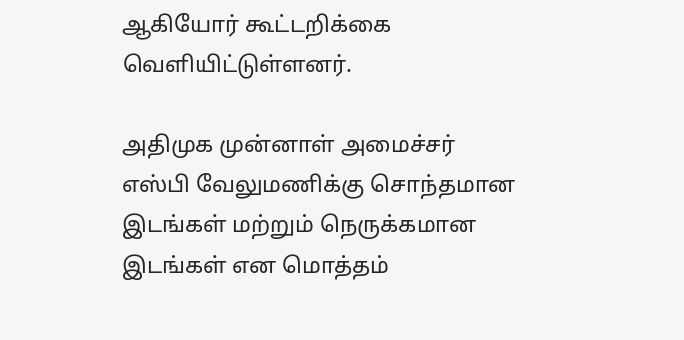ஆகியோர் கூட்டறிக்கை வெளியிட்டுள்ளனர்.

அதிமுக முன்னாள் அமைச்சர் எஸ்பி வேலுமணிக்கு சொந்தமான இடங்கள் மற்றும் நெருக்கமான இடங்கள் என மொத்தம்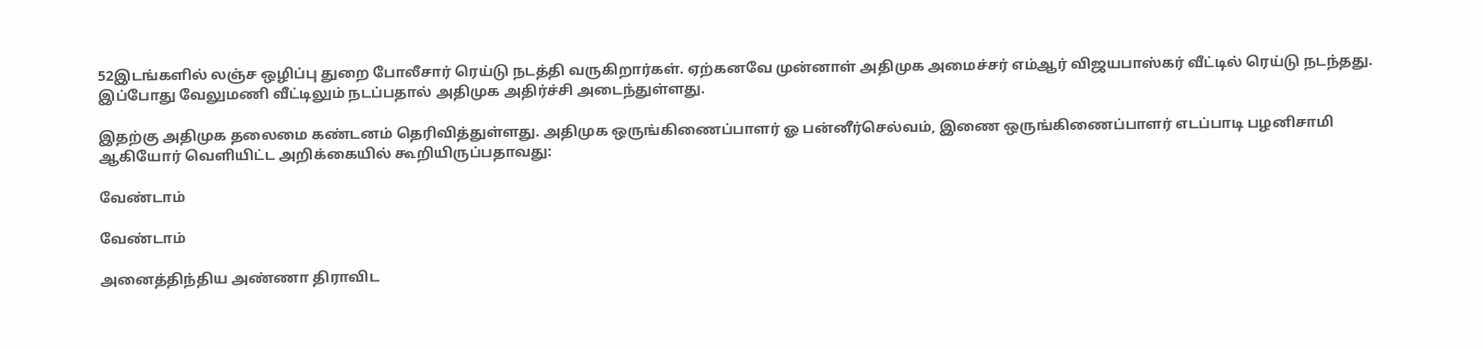52இடங்களில் லஞ்ச ஒழிப்பு துறை போலீசார் ரெய்டு நடத்தி வருகிறார்கள். ஏற்கனவே முன்னாள் அதிமுக அமைச்சர் எம்ஆர் விஜயபாஸ்கர் வீட்டில் ரெய்டு நடந்தது. இப்போது வேலுமணி வீட்டிலும் நடப்பதால் அதிமுக அதிர்ச்சி அடைந்துள்ளது.

இதற்கு அதிமுக தலைமை கண்டனம் தெரிவித்துள்ளது. அதிமுக ஒருங்கிணைப்பாளர் ஓ பன்னீர்செல்வம், இணை ஒருங்கிணைப்பாளர் எடப்பாடி பழனிசாமி ஆகியோர் வெளியிட்ட அறிக்கையில் கூறியிருப்பதாவது:

வேண்டாம்

வேண்டாம்

அனைத்திந்திய அண்ணா திராவிட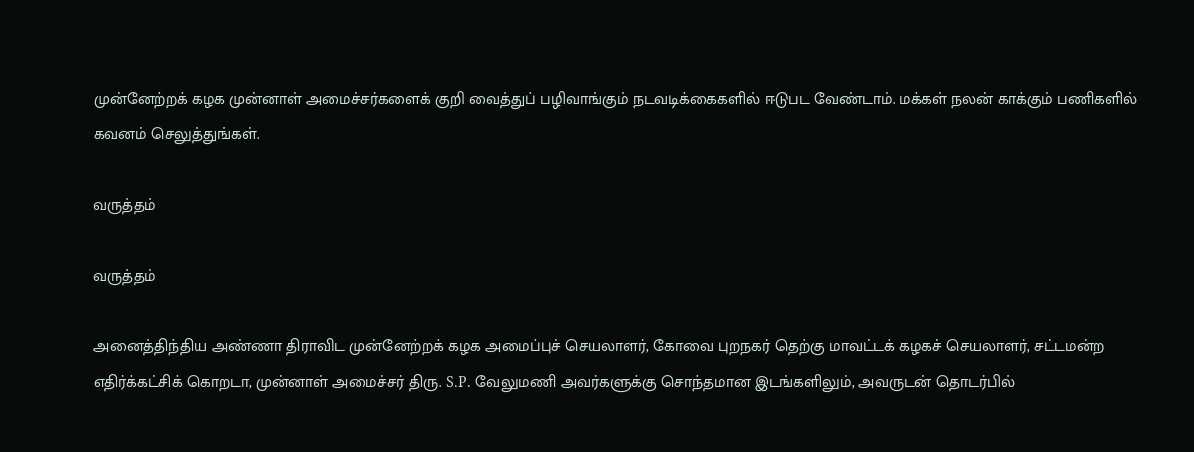முன்னேற்றக் கழக முன்னாள் அமைச்சர்களைக் குறி வைத்துப் பழிவாங்கும் நடவடிக்கைகளில் ஈடுபட வேண்டாம். மக்கள் நலன் காக்கும் பணிகளில் கவனம் செலுத்துங்கள்.

வருத்தம்

வருத்தம்

அனைத்திந்திய அண்ணா திராவிட முன்னேற்றக் கழக அமைப்புச் செயலாளர், கோவை புறநகர் தெற்கு மாவட்டக் கழகச் செயலாளர், சட்டமன்ற எதிர்க்கட்சிக் கொறடா, முன்னாள் அமைச்சர் திரு. S.P. வேலுமணி அவர்களுக்கு சொந்தமான இடங்களிலும், அவருடன் தொடர்பில்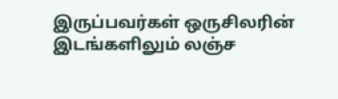இருப்பவர்கள் ஒருசிலரின் இடங்களிலும் லஞ்ச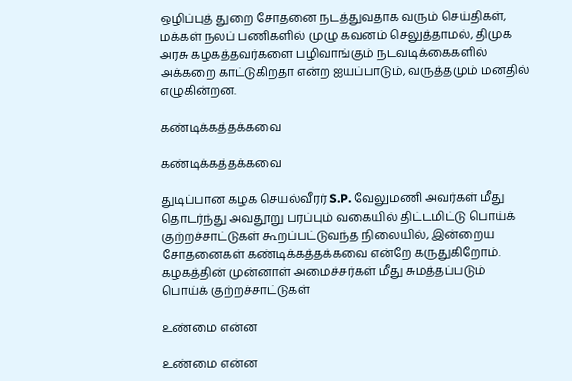ஒழிப்புத் துறை சோதனை நடத்துவதாக வரும் செய்திகள், மக்கள் நலப் பணிகளில் முழு கவனம் செலுத்தாமல், திமுக அரசு கழகத்தவர்களை பழிவாங்கும் நடவடிக்கைகளில் அக்கறை காட்டுகிறதா என்ற ஐயப்பாடும், வருத்தமும் மனதில் எழுகின்றன.

கண்டிக்கத்தக்கவை

கண்டிக்கத்தக்கவை

துடிப்பான கழக செயல்வீரர் S.P. வேலுமணி அவர்கள் மீது தொடர்ந்து அவதூறு பரப்பும் வகையில் திட்டமிட்டு பொய்க் குற்றச்சாட்டுகள் கூறப்பட்டுவந்த நிலையில், இன்றைய சோதனைகள் கண்டிக்கத்தக்கவை என்றே கருதுகிறோம். கழகத்தின் முன்னாள் அமைச்சர்கள் மீது சுமத்தப்படும் பொய்க் குற்றச்சாட்டுகள்

உண்மை என்ன

உண்மை என்ன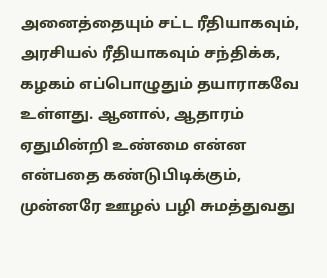அனைத்தையும் சட்ட ரீதியாகவும், அரசியல் ரீதியாகவும் சந்திக்க, கழகம் எப்பொழுதும் தயாராகவே உள்ளது. ஆனால், ஆதாரம் ஏதுமின்றி உண்மை என்ன என்பதை கண்டுபிடிக்கும், முன்னரே ஊழல் பழி சுமத்துவது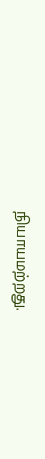நியாயமற்றது.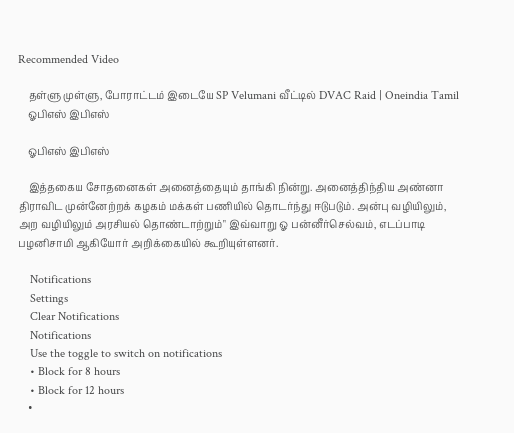Recommended Video

    தள்ளு முள்ளு, போராட்டம் இடையே SP Velumani வீட்டில் DVAC Raid | Oneindia Tamil
    ஓபிஎஸ் இபிஎஸ்

    ஓபிஎஸ் இபிஎஸ்

    இத்தகைய சோதனைகள் அனைத்தையும் தாங்கி நின்று. அனைத்திந்திய அண்னா திராவிட முன்னேற்றக் கழகம் மக்கள் பணியில் தொடர்ந்து ஈடுபடும். அன்பு வழியிலும், அற வழியிலும் அரசியல் தொண்டாற்றும்" இவ்வாறு ஓ பன்னீர்செல்வம், எடப்பாடி பழனிசாமி ஆகியோர் அறிக்கையில் கூறியுள்ளனர்.

    Notifications
    Settings
    Clear Notifications
    Notifications
    Use the toggle to switch on notifications
    • Block for 8 hours
    • Block for 12 hours
    •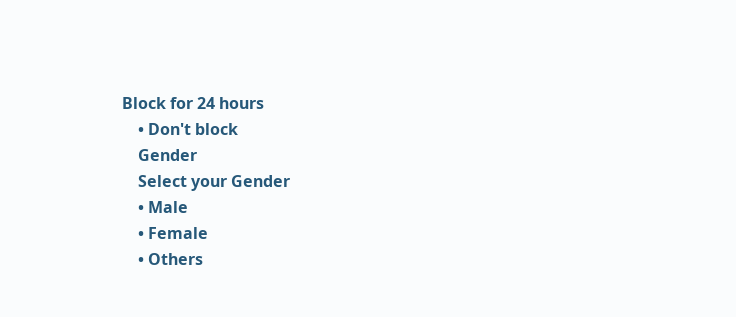Block for 24 hours
    • Don't block
    Gender
    Select your Gender
    • Male
    • Female
    • Others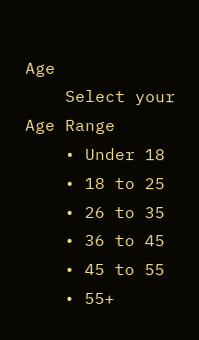Age
    Select your Age Range
    • Under 18
    • 18 to 25
    • 26 to 35
    • 36 to 45
    • 45 to 55
    • 55+